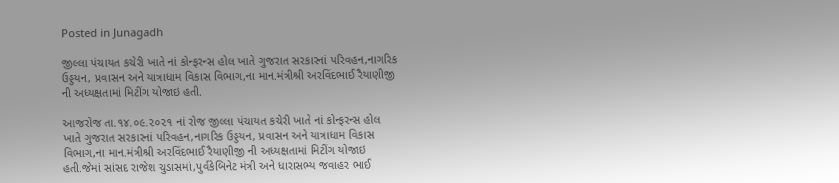Posted in Junagadh

જીલ્લા પંચાયત કચેરી ખાતે નાં કોન્ફરન્સ હોલ ખાતે ગુજરાત સરકારનાં પરિવહન,નાગરિક ઉડ્ડયન, પ્રવાસન અને યાત્રાધામ વિકાસ વિભાગ,ના માન.મંત્રીશ્રી અરવિંદભાઈ રૈયાણીજી ની અધ્યક્ષતામાં મિટીંગ યોજાઇ હતી.

આજરોજ તા.૧૪.૦૯.૨૦૨૧ નાં રોજ જીલ્લા પંચાયત કચેરી ખાતે નાં કોન્ફરન્સ હોલ ખાતે ગુજરાત સરકારનાં પરિવહન,નાગરિક ઉડ્ડયન, પ્રવાસન અને યાત્રાધામ વિકાસ વિભાગ,ના માન.મંત્રીશ્રી અરવિંદભાઈ રૈયાણીજી ની અધ્યક્ષતામાં મિટીંગ યોજાઇ હતી.જેમાં સાંસદ રાજેશ ચુડાસમાં,પુર્વકેબિનેટ મંત્રી અને ધારાસભ્ય જવાહર ભાઈ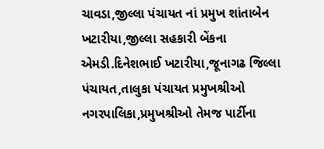ચાવડા,જીલ્લા પંચાયત નાં પ્રમુખ શાંતાબેન ખટારીયા,જીલ્લા સહકારી બેંકના એમડી.દિનેશભાઈ ખટારીયા,જૂનાગઢ જિલ્લા પંચાયત,તાલુકા પંચાયત પ્રમુખશ્રીઓ નગરપાલિકા,પ્રમુખશ્રીઓ તેમજ પાર્ટીના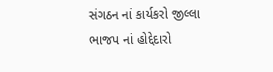સંગઠન નાં કાર્યકરો જીલ્લા ભાજપ નાં હોદ્દેદારો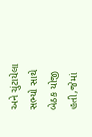અને ચુંટાયેલા સભ્યો સાથે બેઠક યોજી હતી,જેમાં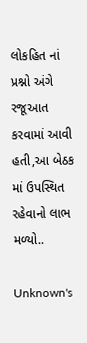લોકહિત નાં પ્રશ્નો અંગે રજૂઆત કરવામાં આવી હતી,આ બેઠક માં ઉપસ્થિત રહેવાનો લાભ મળ્યો..

Unknown's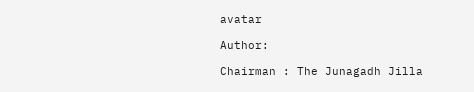avatar

Author:

Chairman : The Junagadh Jilla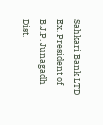Sahkari Bank LTD Ex. President of B.J.P. Junagadh Dist.